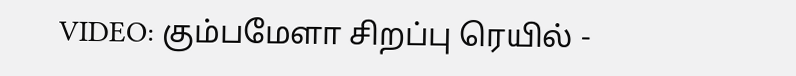VIDEO: கும்பமேளா சிறப்பு ரெயில் -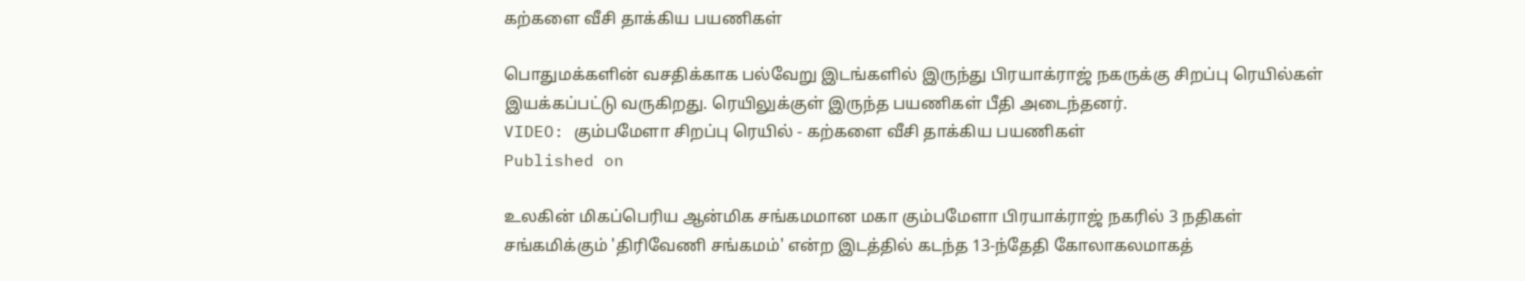கற்களை வீசி தாக்கிய பயணிகள்

பொதுமக்களின் வசதிக்காக பல்வேறு இடங்களில் இருந்து பிரயாக்ராஜ் நகருக்கு சிறப்பு ரெயில்கள் இயக்கப்பட்டு வருகிறது. ரெயிலுக்குள் இருந்த பயணிகள் பீதி அடைந்தனர்.
VIDEO: கும்பமேளா சிறப்பு ரெயில் - கற்களை வீசி தாக்கிய பயணிகள்
Published on

உலகின் மிகப்பெரிய ஆன்மிக சங்கமமான மகா கும்பமேளா பிரயாக்ராஜ் நகரில் 3 நதிகள் சங்கமிக்கும் 'திரிவேணி சங்கமம்' என்ற இடத்தில் கடந்த 13-ந்தேதி கோலாகலமாகத்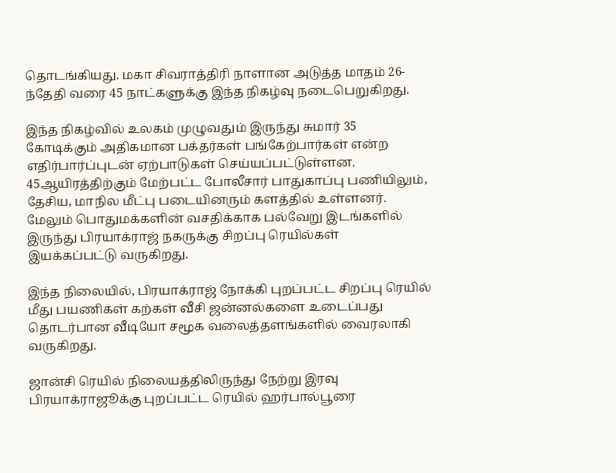தொடங்கியது. மகா சிவராத்திரி நாளான அடுத்த மாதம் 26-ந்தேதி வரை 45 நாட்களுக்கு இந்த நிகழ்வு நடைபெறுகிறது.

இந்த நிகழ்வில் உலகம் முழுவதும் இருந்து சுமார் 35 கோடிக்கும் அதிகமான பக்தர்கள் பங்கேற்பார்கள் என்ற எதிர்பார்ப்புடன் ஏற்பாடுகள் செய்யப்பட்டுள்ளன. 45ஆயிரத்திற்கும் மேற்பட்ட போலீசார் பாதுகாப்பு பணியிலும், தேசிய, மாநில மீட்பு படையினரும் களத்தில் உள்ளனர். மேலும் பொதுமக்களின் வசதிக்காக பல்வேறு இடங்களில் இருந்து பிரயாக்ராஜ் நகருக்கு சிறப்பு ரெயில்கள் இயக்கப்பட்டு வருகிறது.

இந்த நிலையில், பிரயாக்ராஜ் நோக்கி புறப்பட்ட சிறப்பு ரெயில் மீது பயணிகள் கற்கள் வீசி ஜன்னல்களை உடைப்பது தொடர்பான வீடியோ சமூக வலைத்தளங்களில் வைரலாகி வருகிறது.

ஜான்சி ரெயில் நிலையத்திலிருந்து நேற்று இரவு பிரயாக்ராஜூக்கு புறப்பட்ட ரெயில் ஹர்பால்பூரை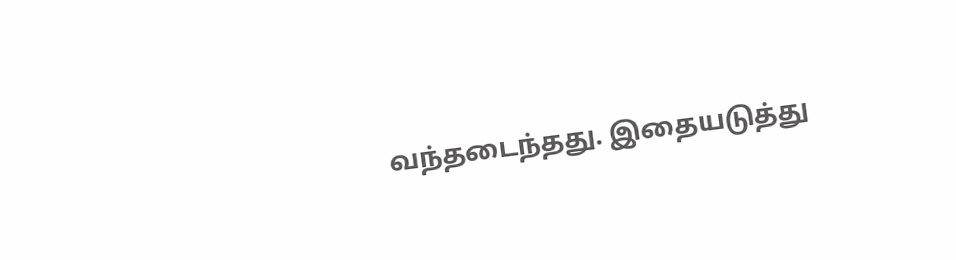வந்தடைந்தது. இதையடுத்து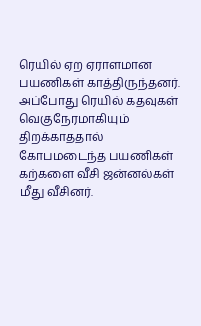ரெயில் ஏற ஏராளமான பயணிகள் காத்திருந்தனர். அப்போது ரெயில் கதவுகள் வெகுநேரமாகியும் திறக்காததால் கோபமடைந்த பயணிகள் கற்களை வீசி ஜன்னல்கள் மீது வீசினர்.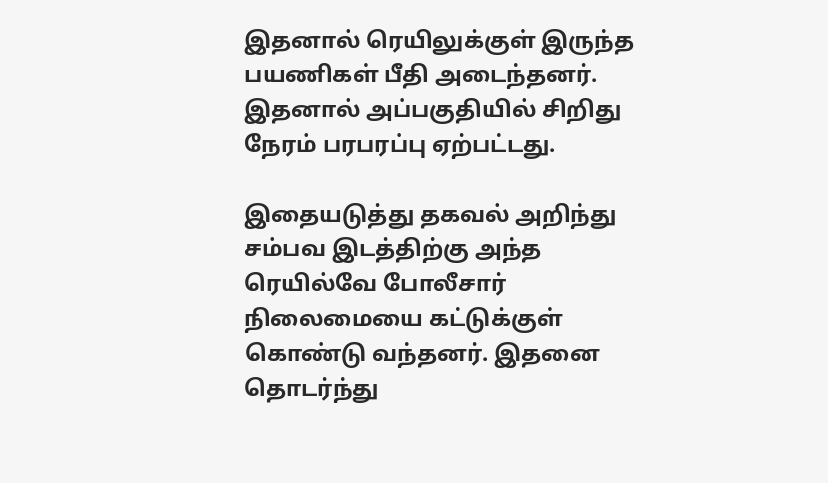இதனால் ரெயிலுக்குள் இருந்த பயணிகள் பீதி அடைந்தனர். இதனால் அப்பகுதியில் சிறிது நேரம் பரபரப்பு ஏற்பட்டது.

இதையடுத்து தகவல் அறிந்து சம்பவ இடத்திற்கு அந்த ரெயில்வே போலீசார் நிலைமையை கட்டுக்குள் கொண்டு வந்தனர். இதனை தொடர்ந்து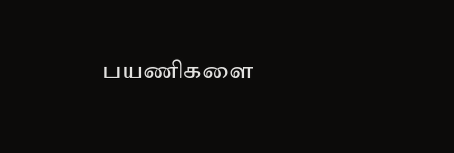பயணிகளை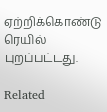ஏற்றிக்கொண்டு ரெயில் புறப்பட்டது.

Related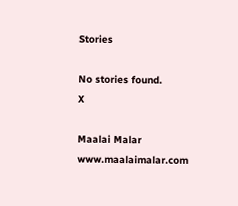Stories

No stories found.
X

Maalai Malar
www.maalaimalar.com